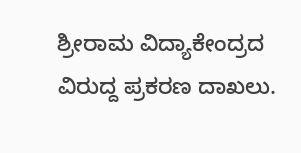ಶ್ರೀರಾಮ ವಿದ್ಯಾಕೇಂದ್ರದ ವಿರುದ್ದ ಪ್ರಕರಣ ದಾಖಲು.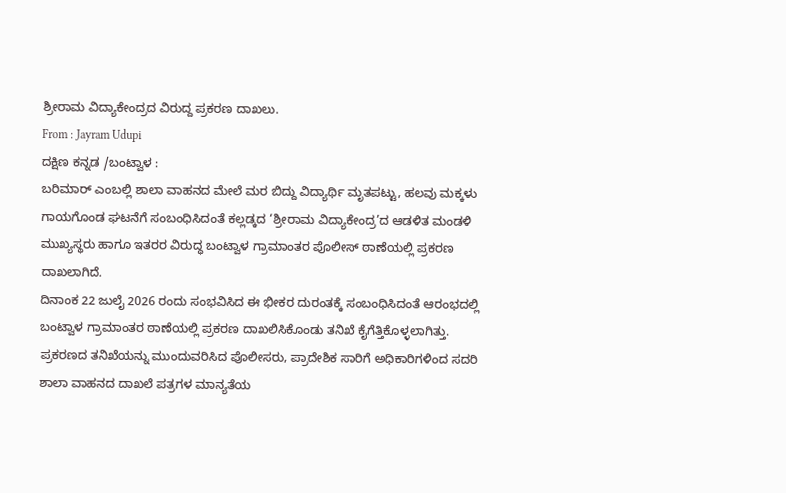ಶ್ರೀರಾಮ ವಿದ್ಯಾಕೇಂದ್ರದ ವಿರುದ್ದ ಪ್ರಕರಣ ದಾಖಲು.
From : Jayram Udupi
ದಕ್ಷಿಣ ಕನ್ನಡ /ಬಂಟ್ವಾಳ :
ಬರಿಮಾರ್ ಎಂಬಲ್ಲಿ ಶಾಲಾ ವಾಹನದ ಮೇಲೆ ಮರ ಬಿದ್ದು ವಿದ್ಯಾರ್ಥಿ ಮೃತಪಟ್ಟು, ಹಲವು ಮಕ್ಕಳು ಗಾಯಗೊಂಡ ಘಟನೆಗೆ ಸಂಬಂಧಿಸಿದಂತೆ ಕಲ್ಲಡ್ಕದ ‘ಶ್ರೀರಾಮ ವಿದ್ಯಾಕೇಂದ್ರ’ದ ಆಡಳಿತ ಮಂಡಳಿ ಮುಖ್ಯಸ್ಥರು ಹಾಗೂ ಇತರರ ವಿರುದ್ಧ ಬಂಟ್ವಾಳ ಗ್ರಾಮಾಂತರ ಪೊಲೀಸ್ ಠಾಣೆಯಲ್ಲಿ ಪ್ರಕರಣ ದಾಖಲಾಗಿದೆ.
ದಿನಾಂಕ 22 ಜುಲೈ 2026 ರಂದು ಸಂಭವಿಸಿದ ಈ ಭೀಕರ ದುರಂತಕ್ಕೆ ಸಂಬಂಧಿಸಿದಂತೆ ಆರಂಭದಲ್ಲಿ ಬಂಟ್ವಾಳ ಗ್ರಾಮಾಂತರ ಠಾಣೆಯಲ್ಲಿ ಪ್ರಕರಣ ದಾಖಲಿಸಿಕೊಂಡು ತನಿಖೆ ಕೈಗೆತ್ತಿಕೊಳ್ಳಲಾಗಿತ್ತು.
ಪ್ರಕರಣದ ತನಿಖೆಯನ್ನು ಮುಂದುವರಿಸಿದ ಪೊಲೀಸರು, ಪ್ರಾದೇಶಿಕ ಸಾರಿಗೆ ಅಧಿಕಾರಿಗಳಿಂದ ಸದರಿ ಶಾಲಾ ವಾಹನದ ದಾಖಲೆ ಪತ್ರಗಳ ಮಾನ್ಯತೆಯ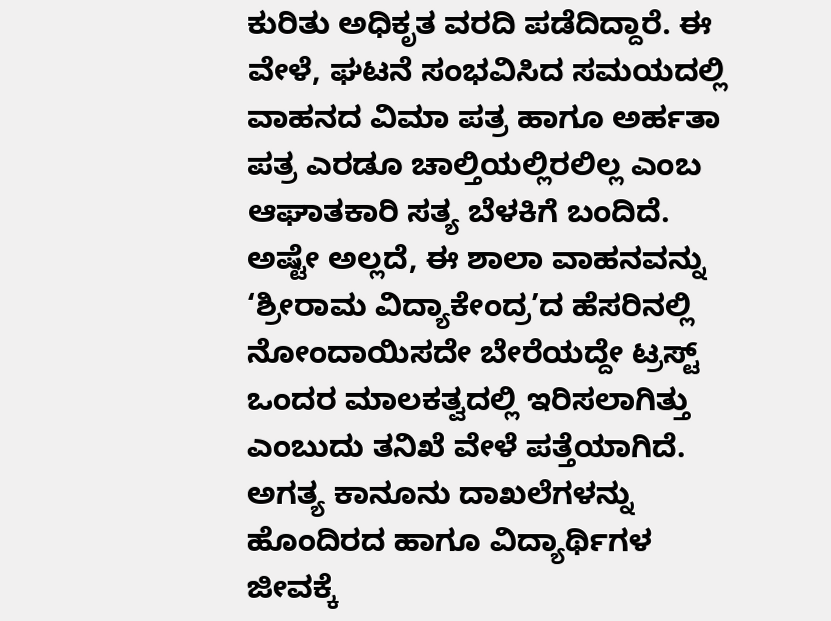ಕುರಿತು ಅಧಿಕೃತ ವರದಿ ಪಡೆದಿದ್ದಾರೆ. ಈ ವೇಳೆ, ಘಟನೆ ಸಂಭವಿಸಿದ ಸಮಯದಲ್ಲಿ ವಾಹನದ ವಿಮಾ ಪತ್ರ ಹಾಗೂ ಅರ್ಹತಾ ಪತ್ರ ಎರಡೂ ಚಾಲ್ತಿಯಲ್ಲಿರಲಿಲ್ಲ ಎಂಬ ಆಘಾತಕಾರಿ ಸತ್ಯ ಬೆಳಕಿಗೆ ಬಂದಿದೆ.
ಅಷ್ಟೇ ಅಲ್ಲದೆ, ಈ ಶಾಲಾ ವಾಹನವನ್ನು ‘ಶ್ರೀರಾಮ ವಿದ್ಯಾಕೇಂದ್ರ’ದ ಹೆಸರಿನಲ್ಲಿ ನೋಂದಾಯಿಸದೇ ಬೇರೆಯದ್ದೇ ಟ್ರಸ್ಟ್ ಒಂದರ ಮಾಲಕತ್ವದಲ್ಲಿ ಇರಿಸಲಾಗಿತ್ತು ಎಂಬುದು ತನಿಖೆ ವೇಳೆ ಪತ್ತೆಯಾಗಿದೆ. ಅಗತ್ಯ ಕಾನೂನು ದಾಖಲೆಗಳನ್ನು ಹೊಂದಿರದ ಹಾಗೂ ವಿದ್ಯಾರ್ಥಿಗಳ ಜೀವಕ್ಕೆ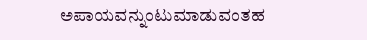ಅಪಾಯವನ್ನುಂಟುಮಾಡುವಂತಹ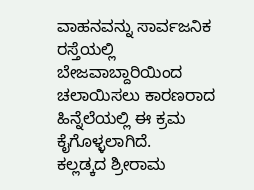ವಾಹನವನ್ನು ಸಾರ್ವಜನಿಕ ರಸ್ತೆಯಲ್ಲಿ ಬೇಜವಾಬ್ದಾರಿಯಿಂದ ಚಲಾಯಿಸಲು ಕಾರಣರಾದ ಹಿನ್ನೆಲೆಯಲ್ಲಿ ಈ ಕ್ರಮ ಕೈಗೊಳ್ಳಲಾಗಿದೆ.
ಕಲ್ಲಡ್ಕದ ಶ್ರೀರಾಮ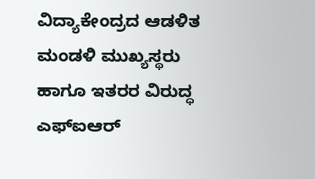ವಿದ್ಯಾಕೇಂದ್ರದ ಆಡಳಿತ ಮಂಡಳಿ ಮುಖ್ಯಸ್ಥರು ಹಾಗೂ ಇತರರ ವಿರುದ್ಧ ಎಫ್ಐಆರ್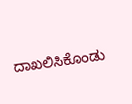ದಾಖಲಿಸಿಕೊಂಡು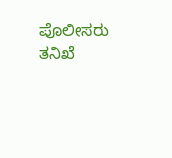ಪೊಲೀಸರು ತನಿಖೆ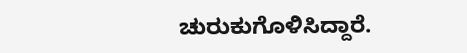ಚುರುಕುಗೊಳಿಸಿದ್ದಾರೆ.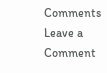Comments
Leave a Comment